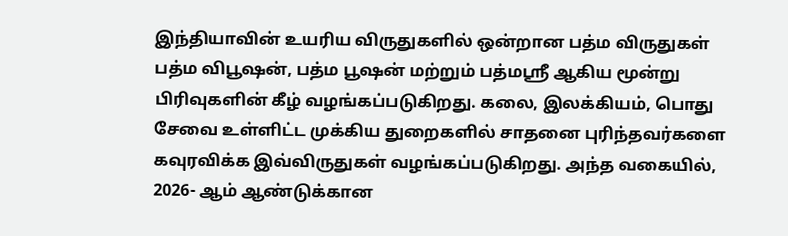இந்தியாவின் உயரிய விருதுகளில் ஒன்றான பத்ம விருதுகள் பத்ம விபூஷன், பத்ம பூஷன் மற்றும் பத்மஸ்ரீ ஆகிய மூன்று பிரிவுகளின் கீழ் வழங்கப்படுகிறது. கலை, இலக்கியம், பொது சேவை உள்ளிட்ட முக்கிய துறைகளில் சாதனை புரிந்தவர்களை கவுரவிக்க இவ்விருதுகள் வழங்கப்படுகிறது. அந்த வகையில், 2026- ஆம் ஆண்டுக்கான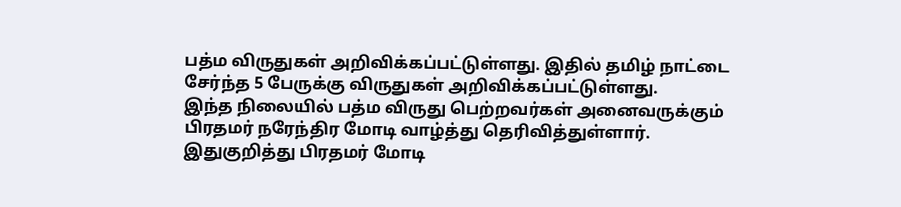பத்ம விருதுகள் அறிவிக்கப்பட்டுள்ளது. இதில் தமிழ் நாட்டை சேர்ந்த 5 பேருக்கு விருதுகள் அறிவிக்கப்பட்டுள்ளது.
இந்த நிலையில் பத்ம விருது பெற்றவர்கள் அனைவருக்கும் பிரதமர் நரேந்திர மோடி வாழ்த்து தெரிவித்துள்ளார். இதுகுறித்து பிரதமர் மோடி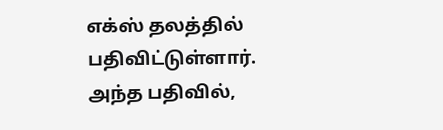எக்ஸ் தலத்தில் பதிவிட்டுள்ளார். அந்த பதிவில்,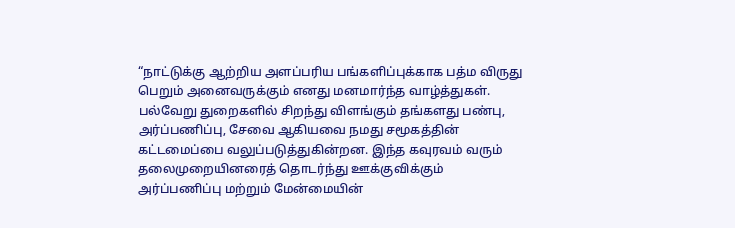“நாட்டுக்கு ஆற்றிய அளப்பரிய பங்களிப்புக்காக பத்ம விருது பெறும் அனைவருக்கும் எனது மனமார்ந்த வாழ்த்துகள்.
பல்வேறு துறைகளில் சிறந்து விளங்கும் தங்களது பண்பு, அர்ப்பணிப்பு, சேவை ஆகியவை நமது சமூகத்தின் கட்டமைப்பை வலுப்படுத்துகின்றன. இந்த கவுரவம் வரும் தலைமுறையினரைத் தொடர்ந்து ஊக்குவிக்கும் அர்ப்பணிப்பு மற்றும் மேன்மையின்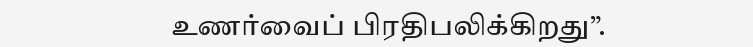உணர்வைப் பிரதிபலிக்கிறது”.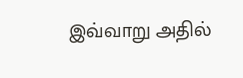இவ்வாறு அதில்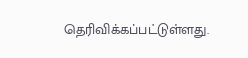தெரிவிக்கப்பட்டுள்ளது.